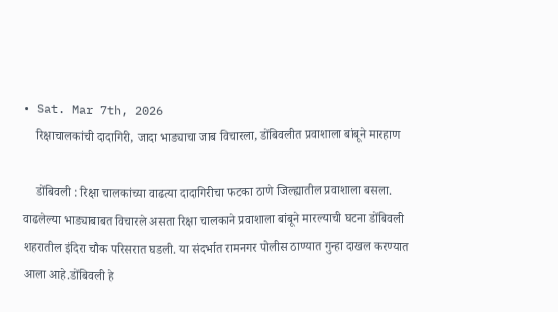• Sat. Mar 7th, 2026
    रिक्षाचालकांची दादागिरी, जादा भाड्याचा जाब विचारला, डोंबिवलीत प्रवाशाला बांबूने मारहाण

    डोंबिवली : रिक्षा चालकांच्या वाढत्या दादागिरीचा फटका ठाणे जिल्ह्यातील प्रवाशाला बसला. वाढलेल्या भाड्याबाबत विचारले असता रिक्षा चालकाने प्रवाशाला बांबूने मारल्याची घटना डोंबिवली शहरातील इंदिरा चौक परिसरात घडली. या संदर्भात रामनगर पोलीस ठाण्यात गुन्हा दाखल करण्यात आला आहे.डोंबिवली हे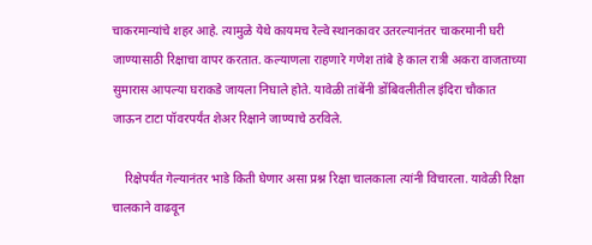चाकरमान्यांचे शहर आहे. त्यामुळे येथे कायमच रेल्वे स्थानकावर उतरल्यानंतर चाकरमानी घरी जाण्यासाठी रिक्षाचा वापर करतात. कल्याणला राहणारे गणेश तांबे हे काल रात्री अकरा वाजताच्या सुमारास आपल्या घराकडे जायला निघाले होते. यावेळी तांबेंनी डोंबिवलीतील इंदिरा चौकात जाऊन टाटा पॉवरपर्यंत शेअर रिक्षाने जाण्याचे ठरविले.

    रिक्षेपर्यंत गेल्यानंतर भाडे किती घेणार असा प्रश्न रिक्षा चालकाला त्यांनी विचारला. यावेळी रिक्षा चालकाने वाढवून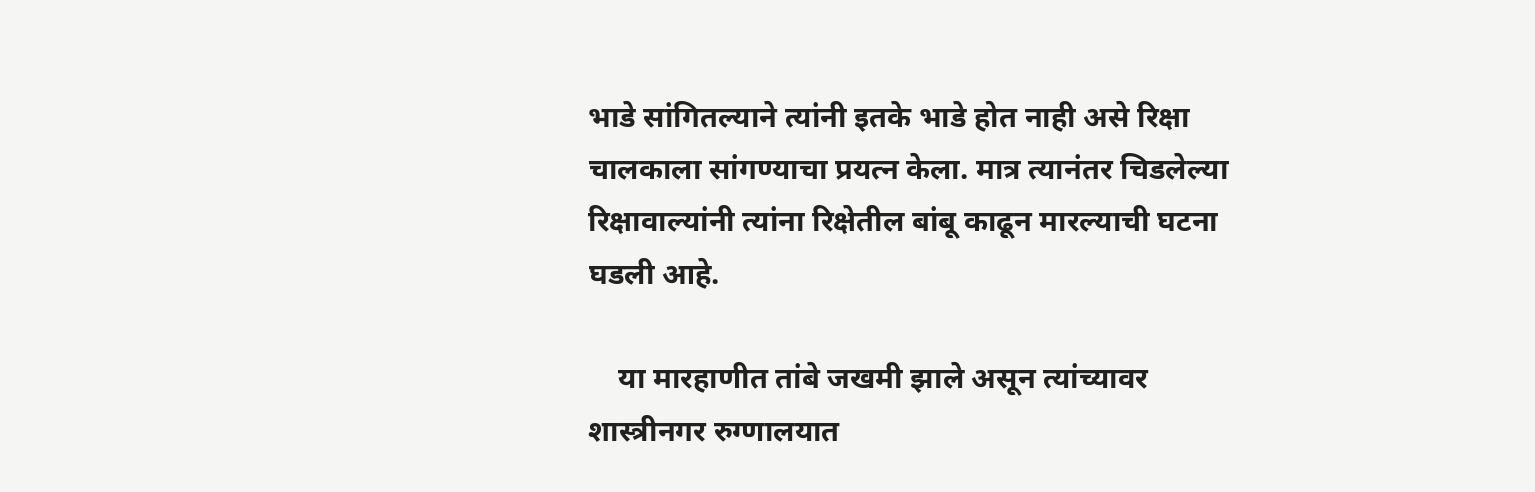भाडे सांगितल्याने त्यांनी इतके भाडे होत नाही असे रिक्षा चालकाला सांगण्याचा प्रयत्न केला. मात्र त्यानंतर चिडलेल्या रिक्षावाल्यांनी त्यांना रिक्षेतील बांबू काढून मारल्याची घटना घडली आहे.

    या मारहाणीत तांबे जखमी झाले असून त्यांच्यावर शास्त्रीनगर रुग्णालयात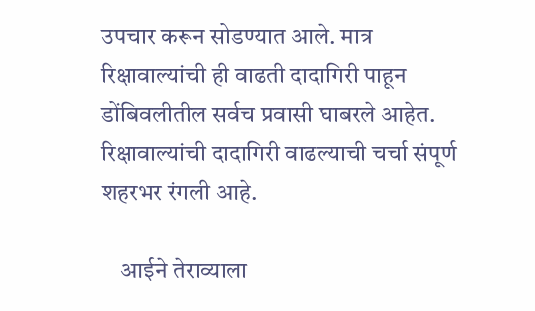उपचार करून सोडण्यात आले. मात्र रिक्षावाल्यांची ही वाढती दादागिरी पाहून डोंबिवलीतील सर्वच प्रवासी घाबरले आहेत. रिक्षावाल्यांची दादागिरी वाढल्याची चर्चा संपूर्ण शहरभर रंगली आहे.

    आईने तेराव्याला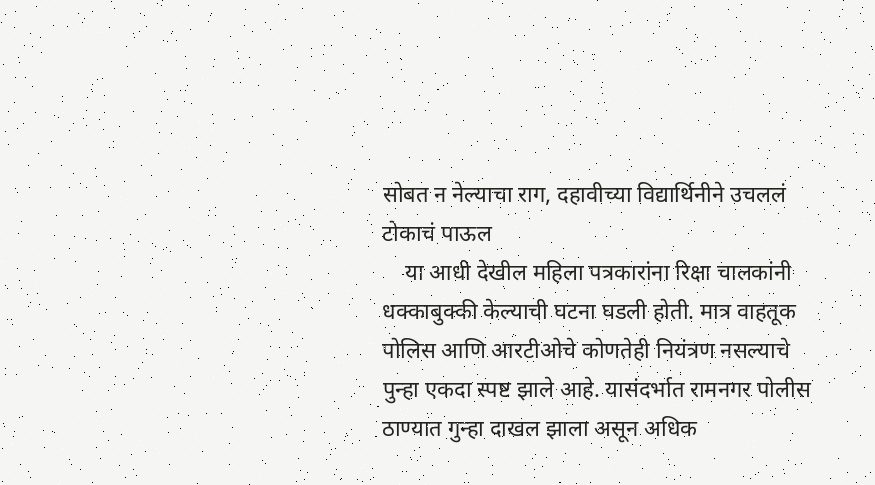सोबत न नेल्याचा राग, दहावीच्या विद्यार्थिनीने उचललं टोकाचं पाऊल
    या आधी देखील महिला पत्रकारांना रिक्षा चालकांनी धक्काबुक्की केल्याची घटना घडली होती. मात्र वाहतूक पोलिस आणि आरटीओचे कोणतेही नियंत्रण नसल्याचे पुन्हा एकदा स्पष्ट झाले आहे. यासंदर्भात रामनगर पोलीस ठाण्यात गुन्हा दाखल झाला असून अधिक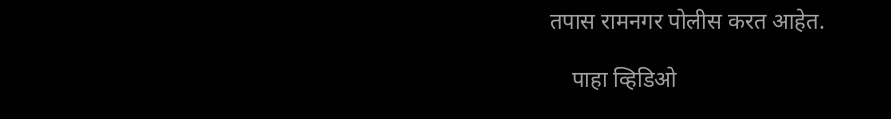तपास रामनगर पोलीस करत आहेत.

    पाहा व्हिडिओ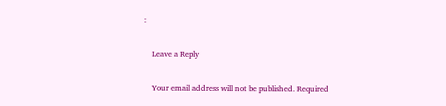:

    Leave a Reply

    Your email address will not be published. Required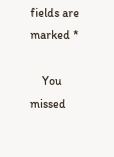fields are marked *

    You missed